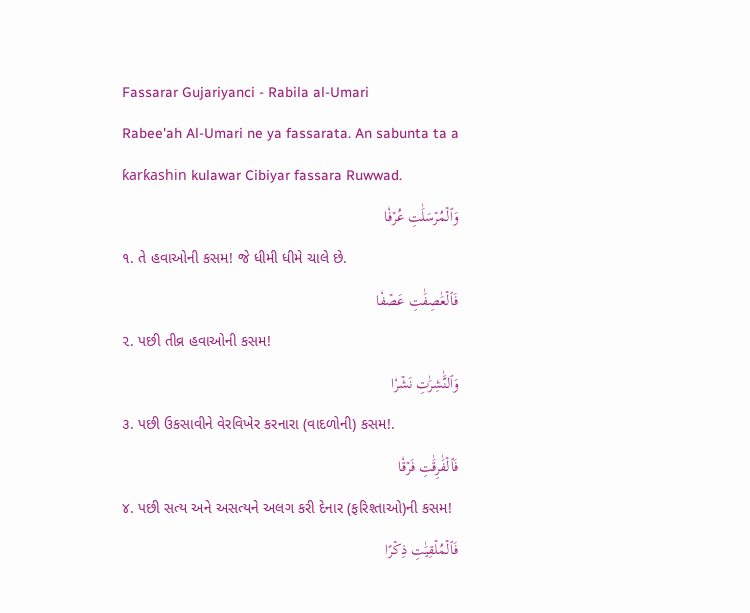Fassarar Gujariyanci - Rabila al-Umari
Rabee'ah Al-Umari ne ya fassarata. An sabunta ta a ƙarƙashin kulawar Cibiyar fassara Ruwwad.
وَٱلۡمُرۡسَلَٰتِ عُرۡفٗا
૧. તે હવાઓની કસમ! જે ધીમી ધીમે ચાલે છે.
فَٱلۡعَٰصِفَٰتِ عَصۡفٗا
૨. પછી તીવ્ર હવાઓની કસમ!
وَٱلنَّٰشِرَٰتِ نَشۡرٗا
૩. પછી ઉકસાવીને વેરવિખેર કરનારા (વાદળોની) કસમ!.
فَٱلۡفَٰرِقَٰتِ فَرۡقٗا
૪. પછી સત્ય અને અસત્યને અલગ કરી દેનાર (ફરિશ્તાઓ)ની કસમ!
فَٱلۡمُلۡقِيَٰتِ ذِكۡرًا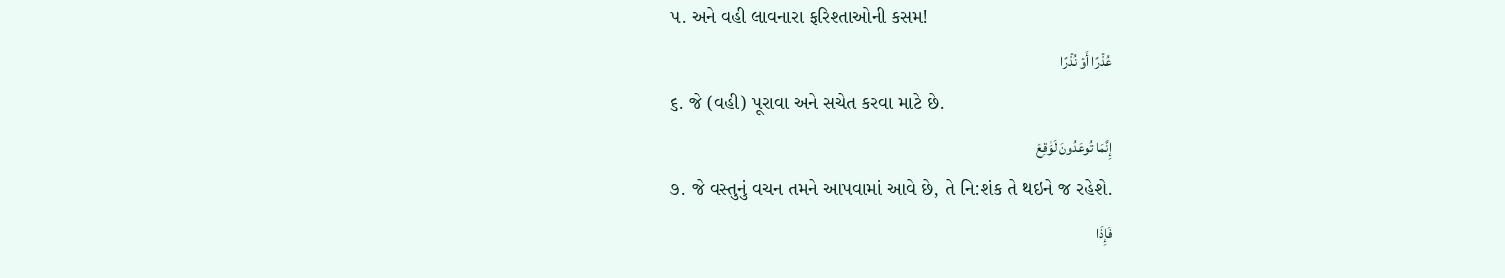૫. અને વહી લાવનારા ફરિશ્તાઓની કસમ!
عُذۡرًا أَوۡ نُذۡرًا
૬. જે (વહી) પૂરાવા અને સચેત કરવા માટે છે.
إِنَّمَا تُوعَدُونَ لَوَٰقِعٞ
૭. જે વસ્તુનું વચન તમને આપવામાં આવે છે, તે નિ:શંક તે થઇને જ રહેશે.
فَإِذَا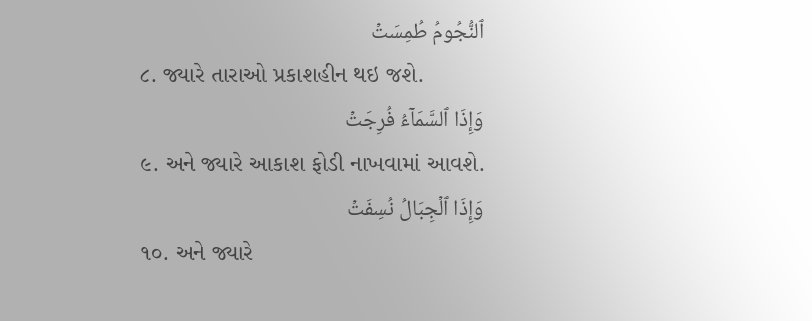ٱلنُّجُومُ طُمِسَتۡ
૮. જ્યારે તારાઓ પ્રકાશહીન થઇ જશે.
وَإِذَا ٱلسَّمَآءُ فُرِجَتۡ
૯. અને જ્યારે આકાશ ફોડી નાખવામાં આવશે.
وَإِذَا ٱلۡجِبَالُ نُسِفَتۡ
૧૦. અને જ્યારે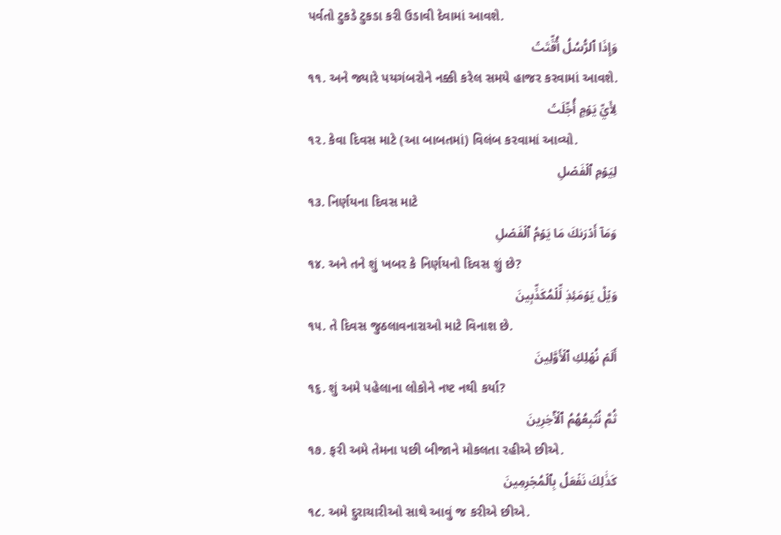પર્વતો ટુકડે ટુકડા કરી ઉડાવી દેવામાં આવશે.
وَإِذَا ٱلرُّسُلُ أُقِّتَتۡ
૧૧. અને જ્યારે પયગંબરોને નક્કી કરેલ સમયે હાજર કરવામાં આવશે.
لِأَيِّ يَوۡمٍ أُجِّلَتۡ
૧૨. કેવા દિવસ માટે (આ બાબતમાં) વિલંબ કરવામાં આવ્યો.
لِيَوۡمِ ٱلۡفَصۡلِ
૧૩. નિર્ણયના દિવસ માટે
وَمَآ أَدۡرَىٰكَ مَا يَوۡمُ ٱلۡفَصۡلِ
૧૪. અને તને શું ખબર કે નિર્ણયનો દિવસ શું છે?
وَيۡلٞ يَوۡمَئِذٖ لِّلۡمُكَذِّبِينَ
૧૫. તે દિવસ જુઠલાવનારાઓ માટે વિનાશ છે.
أَلَمۡ نُهۡلِكِ ٱلۡأَوَّلِينَ
૧૬. શું અમે પહેલાના લોકોને નષ્ટ નથી કર્યા?
ثُمَّ نُتۡبِعُهُمُ ٱلۡأٓخِرِينَ
૧૭. ફરી અમે તેમના પછી બીજાને મોકલતા રહીએ છીએ.
كَذَٰلِكَ نَفۡعَلُ بِٱلۡمُجۡرِمِينَ
૧૮. અમે દુરાચારીઓ સાથે આવું જ કરીએ છીએ.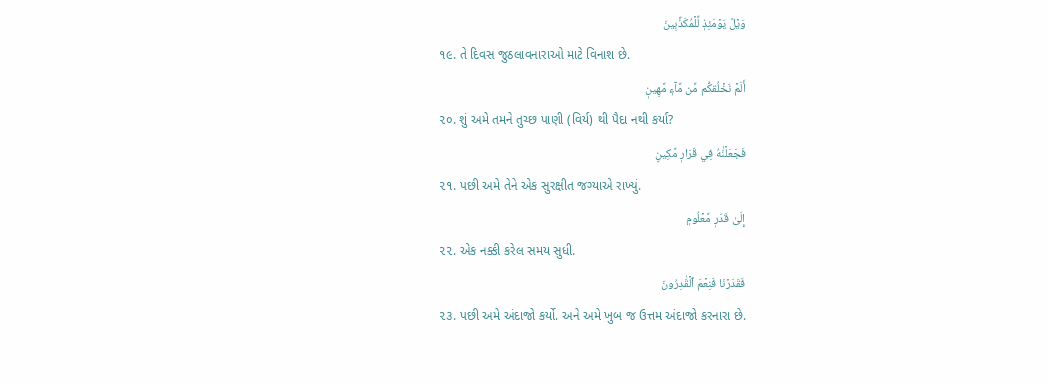وَيۡلٞ يَوۡمَئِذٖ لِّلۡمُكَذِّبِينَ
૧૯. તે દિવસ જુઠલાવનારાઓ માટે વિનાશ છે.
أَلَمۡ نَخۡلُقكُّم مِّن مَّآءٖ مَّهِينٖ
૨૦. શું અમે તમને તુચ્છ પાણી (વિર્ય) થી પૈદા નથી કર્યા?
فَجَعَلۡنَٰهُ فِي قَرَارٖ مَّكِينٍ
૨૧. પછી અમે તેને એક સુરક્ષીત જગ્યાએ રાખ્યું.
إِلَىٰ قَدَرٖ مَّعۡلُومٖ
૨૨. એક નક્કી કરેલ સમય સુધી.
فَقَدَرۡنَا فَنِعۡمَ ٱلۡقَٰدِرُونَ
૨૩. પછી અમે અંદાજો કર્યો. અને અમે ખુબ જ ઉત્તમ અંદાજો કરનારા છે.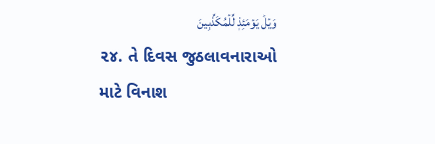وَيۡلٞ يَوۡمَئِذٖ لِّلۡمُكَذِّبِينَ
૨૪. તે દિવસ જુઠલાવનારાઓ માટે વિનાશ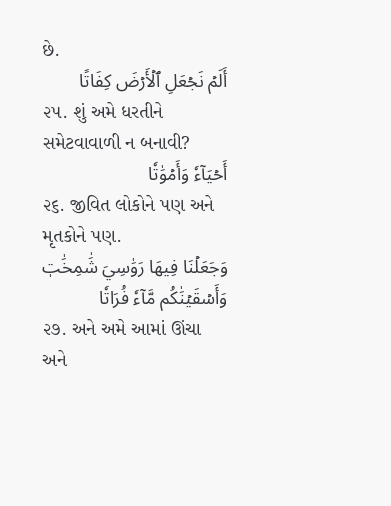છે.
أَلَمۡ نَجۡعَلِ ٱلۡأَرۡضَ كِفَاتًا
૨૫. શું અમે ધરતીને સમેટવાવાળી ન બનાવી?
أَحۡيَآءٗ وَأَمۡوَٰتٗا
૨૬. જીવિત લોકોને પણ અને મૃતકોને પણ.
وَجَعَلۡنَا فِيهَا رَوَٰسِيَ شَٰمِخَٰتٖ وَأَسۡقَيۡنَٰكُم مَّآءٗ فُرَاتٗا
૨૭. અને અમે આમાં ઊંચા અને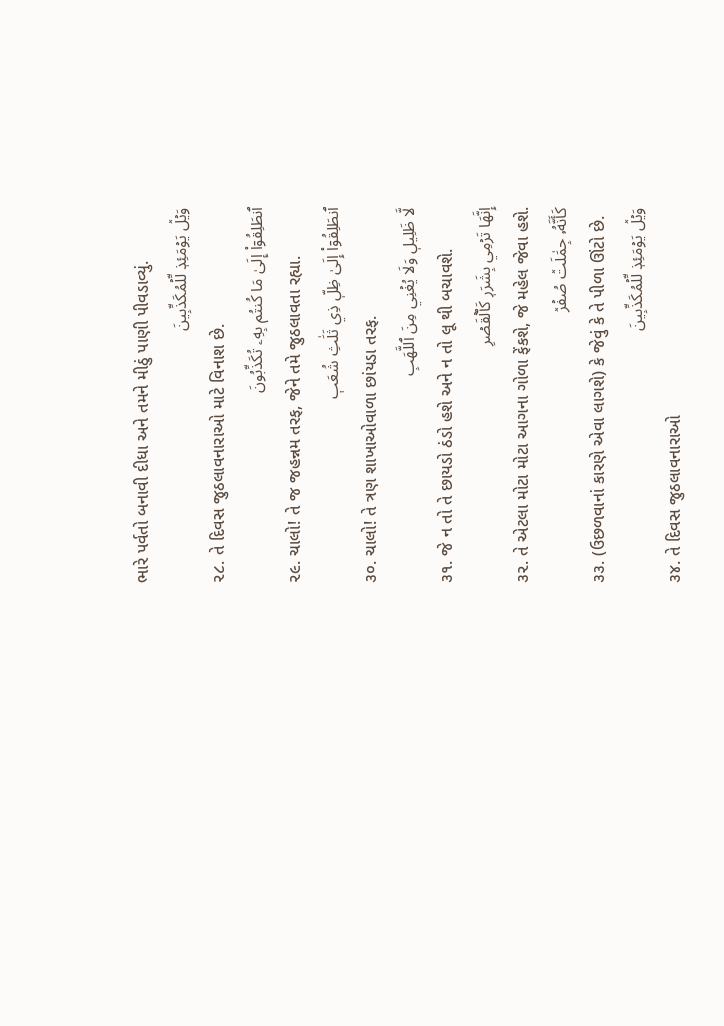ભારે પર્વતો બનાવી દીધા અને તમને મીઠું પાણી પીવડાવ્યું.
وَيۡلٞ يَوۡمَئِذٖ لِّلۡمُكَذِّبِينَ
૨૮. તે દિવસ જુઠલાવનારાઓ માટે વિનાશ છે.
ٱنطَلِقُوٓاْ إِلَىٰ مَا كُنتُم بِهِۦ تُكَذِّبُونَ
૨૯. ચાલો! તે જ જહન્નમ તરફ, જેને તમે જુઠલાવતા રહ્યા.
ٱنطَلِقُوٓاْ إِلَىٰ ظِلّٖ ذِي ثَلَٰثِ شُعَبٖ
૩૦. ચાલો! તે ત્રણ શાખાઓવાળા છાંયડા તરફ.
لَّا ظَلِيلٖ وَلَا يُغۡنِي مِنَ ٱللَّهَبِ
૩૧. જે ન તો તે છાયડો ઠંડો હશે અને ન તો લૂ થી બચાવશે.
إِنَّهَا تَرۡمِي بِشَرَرٖ كَٱلۡقَصۡرِ
૩૨. તે એટલા મોટા મોટા આગના ગોળા ફેંકશે, જે મહેલ જેવા હશે.
كَأَنَّهُۥ جِمَٰلَتٞ صُفۡرٞ
૩૩. (ઉછળવાનાં કારણે એવા લાગશે) કે જેવું કે તે પીળા ઊંટો છે.
وَيۡلٞ يَوۡمَئِذٖ لِّلۡمُكَذِّبِينَ
૩૪. તે દિવસ જુઠલાવનારાઓ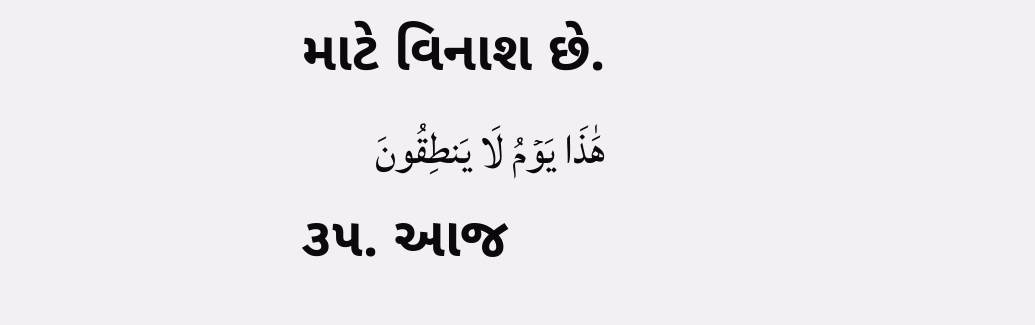માટે વિનાશ છે.
هَٰذَا يَوۡمُ لَا يَنطِقُونَ
૩૫. આજ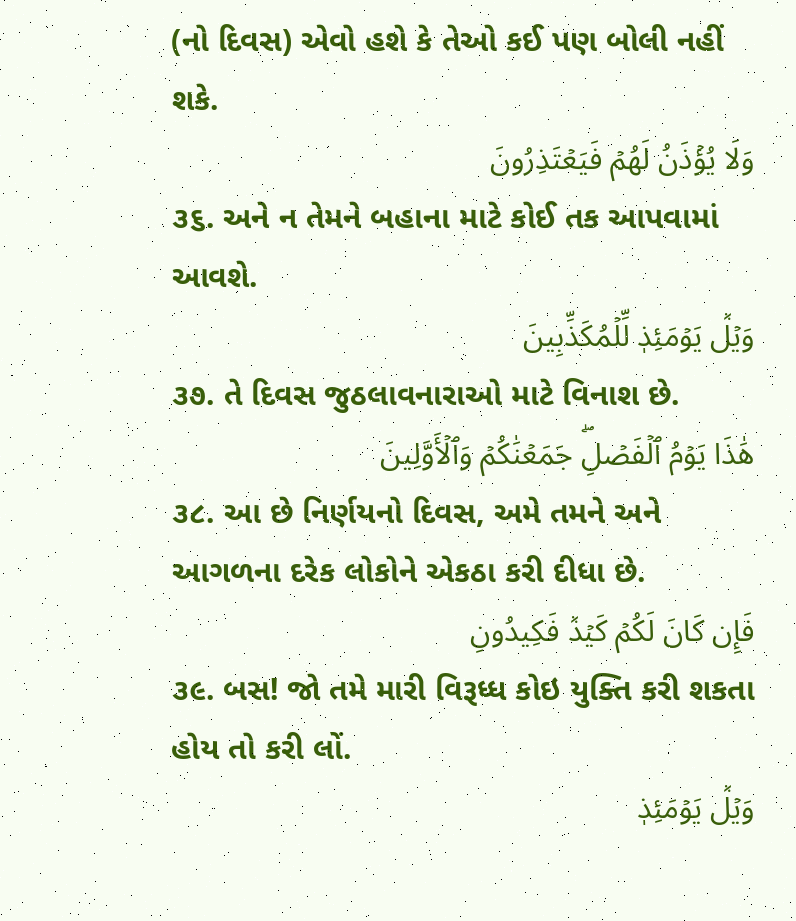(નો દિવસ) એવો હશે કે તેઓ કઈ પણ બોલી નહીં શકે.
وَلَا يُؤۡذَنُ لَهُمۡ فَيَعۡتَذِرُونَ
૩૬. અને ન તેમને બહાના માટે કોઈ તક આપવામાં આવશે.
وَيۡلٞ يَوۡمَئِذٖ لِّلۡمُكَذِّبِينَ
૩૭. તે દિવસ જુઠલાવનારાઓ માટે વિનાશ છે.
هَٰذَا يَوۡمُ ٱلۡفَصۡلِۖ جَمَعۡنَٰكُمۡ وَٱلۡأَوَّلِينَ
૩૮. આ છે નિર્ણયનો દિવસ, અમે તમને અને આગળના દરેક લોકોને એકઠા કરી દીધા છે.
فَإِن كَانَ لَكُمۡ كَيۡدٞ فَكِيدُونِ
૩૯. બસ! જો તમે મારી વિરૂધ્ધ કોઇ યુક્તિ કરી શકતા હોય તો કરી લોં.
وَيۡلٞ يَوۡمَئِذٖ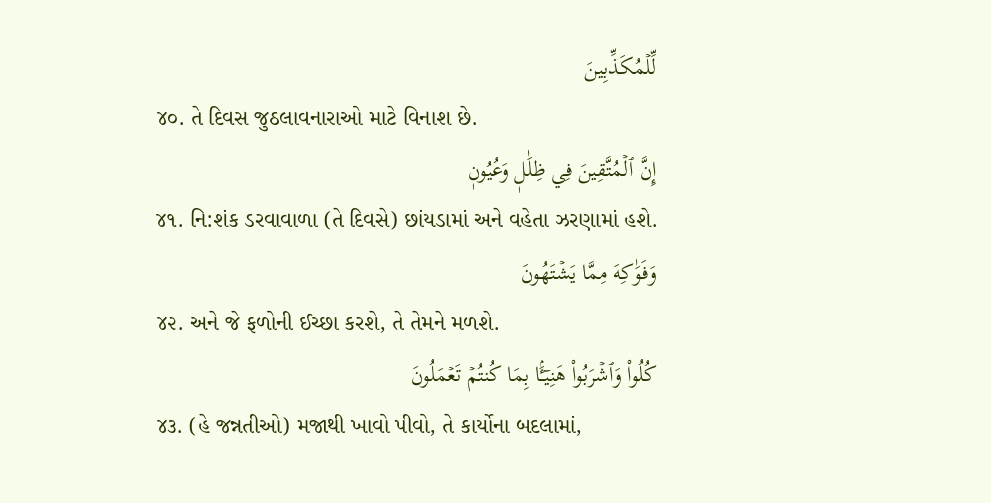لِّلۡمُكَذِّبِينَ
૪૦. તે દિવસ જુઠલાવનારાઓ માટે વિનાશ છે.
إِنَّ ٱلۡمُتَّقِينَ فِي ظِلَٰلٖ وَعُيُونٖ
૪૧. નિ:શંક ડરવાવાળા (તે દિવસે) છાંયડામાં અને વહેતા ઝરણામાં હશે.
وَفَوَٰكِهَ مِمَّا يَشۡتَهُونَ
૪૨. અને જે ફળોની ઈચ્છા કરશે, તે તેમને મળશે.
كُلُواْ وَٱشۡرَبُواْ هَنِيٓـَٔۢا بِمَا كُنتُمۡ تَعۡمَلُونَ
૪૩. (હે જન્નતીઓ) મજાથી ખાવો પીવો, તે કાર્યોના બદલામાં,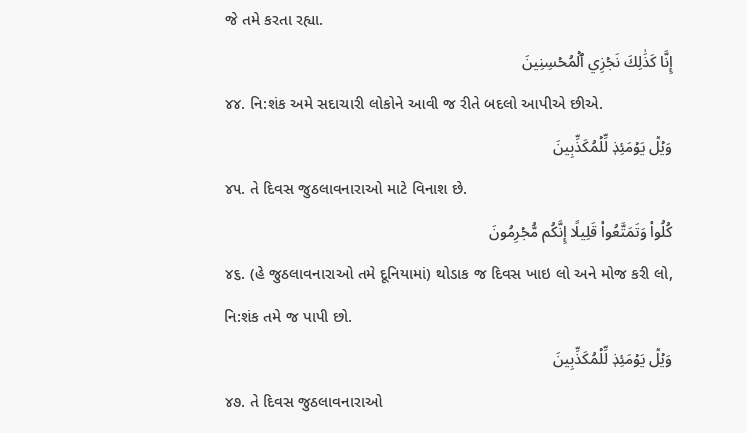જે તમે કરતા રહ્યા.
إِنَّا كَذَٰلِكَ نَجۡزِي ٱلۡمُحۡسِنِينَ
૪૪. નિ:શંક અમે સદાચારી લોકોને આવી જ રીતે બદલો આપીએ છીએ.
وَيۡلٞ يَوۡمَئِذٖ لِّلۡمُكَذِّبِينَ
૪૫. તે દિવસ જુઠલાવનારાઓ માટે વિનાશ છે.
كُلُواْ وَتَمَتَّعُواْ قَلِيلًا إِنَّكُم مُّجۡرِمُونَ
૪૬. (હે જુઠલાવનારાઓ તમે દૂનિયામાં) થોડાક જ દિવસ ખાઇ લો અને મોજ કરી લો, નિ:શંક તમે જ પાપી છો.
وَيۡلٞ يَوۡمَئِذٖ لِّلۡمُكَذِّبِينَ
૪૭. તે દિવસ જુઠલાવનારાઓ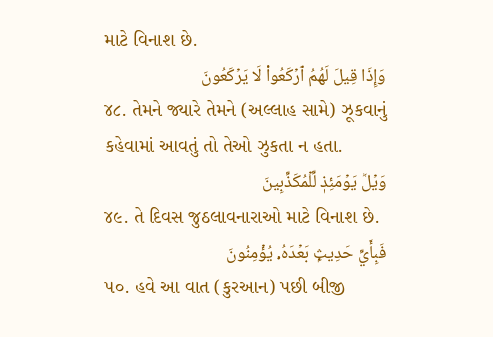માટે વિનાશ છે.
وَإِذَا قِيلَ لَهُمُ ٱرۡكَعُواْ لَا يَرۡكَعُونَ
૪૮. તેમને જ્યારે તેમને (અલ્લાહ સામે) ઝૂકવાનું કહેવામાં આવતું તો તેઓ ઝુકતા ન હતા.
وَيۡلٞ يَوۡمَئِذٖ لِّلۡمُكَذِّبِينَ
૪૯. તે દિવસ જુઠલાવનારાઓ માટે વિનાશ છે.
فَبِأَيِّ حَدِيثِۭ بَعۡدَهُۥ يُؤۡمِنُونَ
૫૦. હવે આ વાત (કુરઆન) પછી બીજી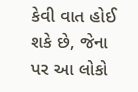કેવી વાત હોઈ શકે છે, જેના પર આ લોકો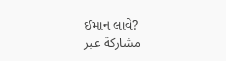ઈમાન લાવે?
مشاركة عبر